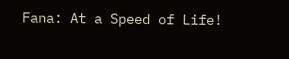Fana: At a Speed of Life!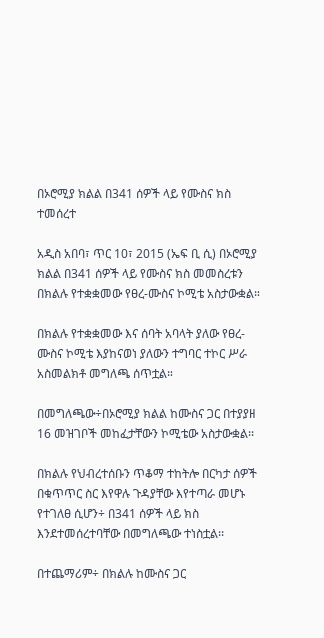በኦሮሚያ ክልል በ341 ሰዎች ላይ የሙስና ክስ ተመሰረተ

አዲስ አበባ፣ ጥር 10፣ 2015 (ኤፍ ቢ ሲ) በኦሮሚያ ክልል በ341 ሰዎች ላይ የሙስና ክስ መመስረቱን በክልሉ የተቋቋመው የፀረ-ሙስና ኮሚቴ አስታውቋል።

በክልሉ የተቋቋመው እና ሰባት አባላት ያለው የፀረ-ሙስና ኮሚቴ እያከናወነ ያለውን ተግባር ተኮር ሥራ አስመልክቶ መግለጫ ሰጥቷል።

በመግለጫው÷በኦሮሚያ ክልል ከሙስና ጋር በተያያዘ 16 መዝገቦች መከፈታቸውን ኮሚቴው አስታውቋል፡፡

በክልሉ የህብረተሰቡን ጥቆማ ተከትሎ በርካታ ሰዎች በቁጥጥር ስር እየዋሉ ጉዳያቸው እየተጣራ መሆኑ የተገለፀ ሲሆን÷ በ341 ሰዎች ላይ ክስ እንደተመሰረተባቸው በመግለጫው ተነስቷል፡፡

በተጨማሪም÷ በክልሉ ከሙስና ጋር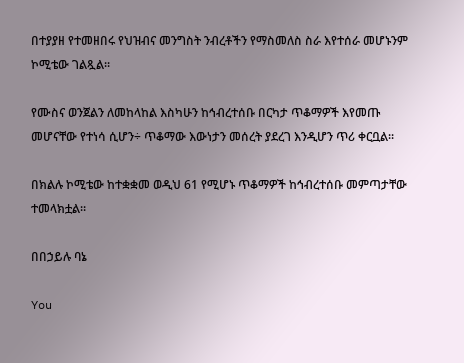በተያያዘ የተመዘበሩ የህዝብና መንግስት ንብረቶችን የማስመለስ ስራ እየተሰራ መሆኑንም ኮሚቴው ገልጿል፡፡

የሙስና ወንጀልን ለመከላከል እስካሁን ከኅብረተሰቡ በርካታ ጥቆማዎች እየመጡ መሆናቸው የተነሳ ሲሆን÷ ጥቆማው እውነታን መሰረት ያደረገ እንዲሆን ጥሪ ቀርቧል፡፡

በክልሉ ኮሚቴው ከተቋቋመ ወዲህ 61 የሚሆኑ ጥቆማዎች ከኅብረተሰቡ መምጣታቸው ተመላክቷል።

በበኃይሉ ባኔ

You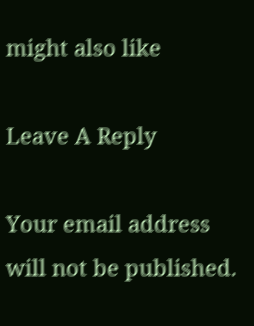might also like

Leave A Reply

Your email address will not be published.